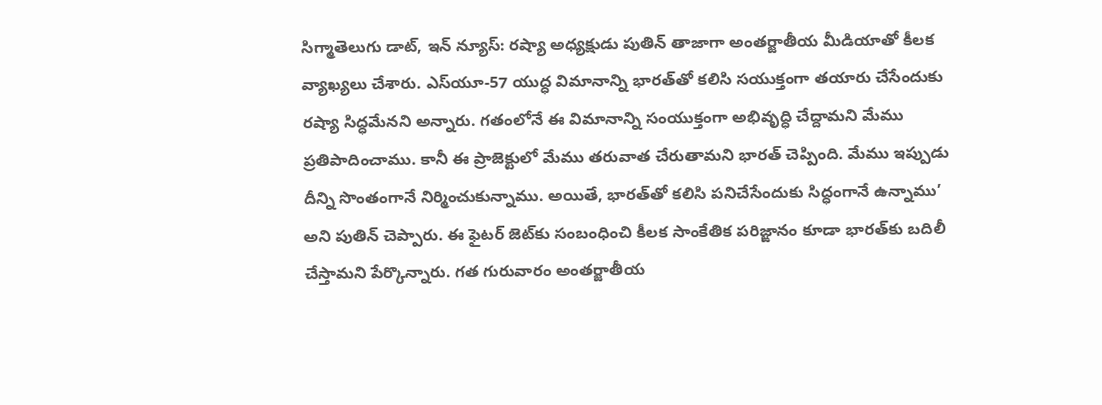సిగ్మాతెలుగు డాట్, ఇన్ న్యూస్: రష్యా అధ్యక్షుడు పుతిన్ తాజాగా అంతర్జాతీయ మీడియాతో కీలక వ్యాఖ్యలు చేశారు. ఎస్‌యూ-57 యుద్ధ విమానాన్ని భారత్‌తో కలిసి సయుక్తంగా తయారు చేసేందుకు రష్యా సిద్ధమేనని అన్నారు. గతంలోనే ఈ విమానాన్ని సంయుక్తంగా అభివృద్ధి చేద్దామని మేము ప్రతిపాదించాము. కానీ ఈ ప్రాజెక్టులో మేము తరువాత చేరుతామని భారత్ చెప్పింది. మేము ఇప్పుడు దీన్ని సొంతంగానే నిర్మించుకున్నాము. అయితే, భారత్‌తో కలిసి పనిచేసేందుకు సిద్ధంగానే ఉన్నాము’ అని పుతిన్ చెప్పారు. ఈ ఫైటర్ జెట్‌కు సంబంధించి కీలక సాంకేతిక పరిజ్ఙానం కూడా భారత్‌కు బదిలీ చేస్తామని పేర్కొన్నారు. గత గురువారం అంతర్జాతీయ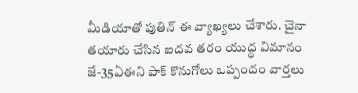మీడియాతో పుతిన్ ఈ వ్యాఖ్యలు చేశారు. చైనా తయారు చేసిన ఐదవ తరం యుద్ధ విమానం జే-35ఏఈని పాక్ కొనుగోలు ఒప్పందం వార్తలు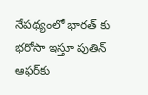నేపథ్యంలో భారత్ కు భరోసా ఇస్తూ పుతిన్ ఆఫర్‌కు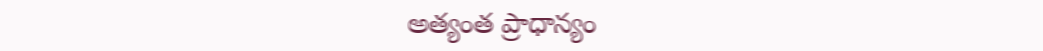అత్యంత ప్రాధాన్యం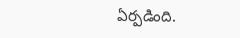ఏర్పడింది.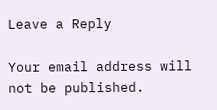Leave a Reply

Your email address will not be published.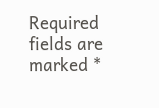Required fields are marked *